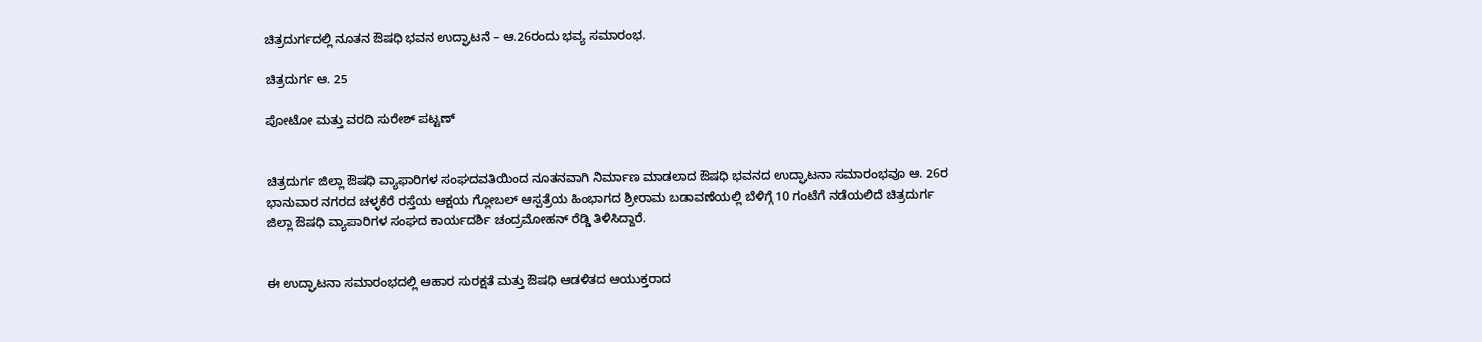ಚಿತ್ರದುರ್ಗದಲ್ಲಿ ನೂತನ ಔಷಧಿ ಭವನ ಉದ್ಘಾಟನೆ – ಆ.26ರಂದು ಭವ್ಯ ಸಮಾರಂಭ.

ಚಿತ್ರದುರ್ಗ ಆ. 25

ಪೋಟೋ ಮತ್ತು ವರದಿ ಸುರೇಶ್ ಪಟ್ಟಣ್


ಚಿತ್ರದುರ್ಗ ಜಿಲ್ಲಾ ಔಷಧಿ ವ್ಯಾಫಾರಿಗಳ ಸಂಘದವತಿಯಿಂದ ನೂತನವಾಗಿ ನಿರ್ಮಾಣ ಮಾಡಲಾದ ಔಷಧಿ ಭವನದ ಉದ್ಘಾಟನಾ ಸಮಾರಂಭವೂ ಆ. 26ರ ಭಾನುವಾರ ನಗರದ ಚಳ್ಳಕೆರೆ ರಸ್ತೆಯ ಆಕ್ಷಯ ಗ್ಲೋಬಲ್ ಆಸ್ಪತ್ರೆಯ ಹಿಂಭಾಗದ ಶ್ರೀರಾಮ ಬಡಾವಣೆಯಲ್ಲಿ ಬೆಳಿಗ್ಗೆ 10 ಗಂಟೆಗೆ ನಡೆಯಲಿದೆ ಚಿತ್ರದುರ್ಗ ಜಿಲ್ಲಾ ಔಷಧಿ ವ್ಯಾಪಾರಿಗಳ ಸಂಘದ ಕಾರ್ಯದರ್ಶಿ ಚಂದ್ರಮೋಹನ್ ರೆಡ್ಡಿ ತಿಳಿಸಿದ್ದಾರೆ.


ಈ ಉದ್ಘಾಟನಾ ಸಮಾರಂಭದಲ್ಲಿ ಆಹಾರ ಸುರಕ್ಷತೆ ಮತ್ತು ಔಷಧಿ ಆಡಳಿತದ ಆಯುಕ್ತರಾದ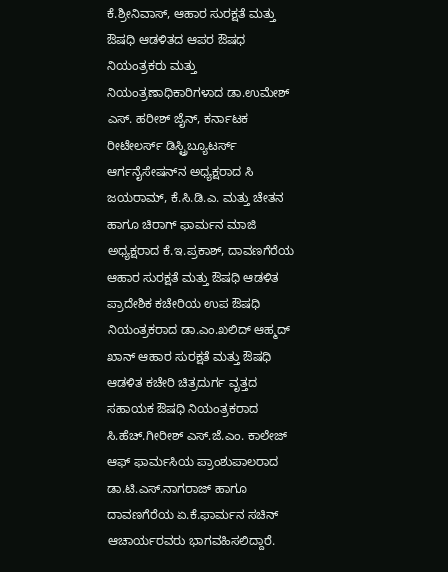ಕೆ.ಶ್ರೀನಿವಾಸ್, ಆಹಾರ ಸುರಕ್ಷತೆ ಮತ್ತು ಔಷಧಿ ಆಡಳಿತದ ಆಪರ ಔಷಧ ನಿಯಂತ್ರಕರು ಮತ್ತು ನಿಯಂತ್ರಣಾಧಿಕಾರಿಗಳಾದ ಡಾ.ಉಮೇಶ್ ಎಸ್. ಹರೀಶ್ ಜೈನ್, ಕರ್ನಾಟಕ ರೀಟೇಲರ್ಸ್ ಡಿಸ್ಟ್ರಿಬ್ಯೂಟರ್ಸ್ ಆರ್ಗನೈಸೇಷನ್‍ನ ಅಧ್ಯಕ್ಷರಾದ ಸಿ ಜಯರಾಮ್, ಕೆ.ಸಿ.ಡಿ.ಎ. ಮತ್ತು ಚೇತನ ಹಾಗೂ ಚಿರಾಗ್ ಫಾರ್ಮನ ಮಾಜಿ ಅಧ್ಯಕ್ಷರಾದ ಕೆ.ಇ.ಪ್ರಕಾಶ್, ದಾವಣಗೆರೆಯ ಆಹಾರ ಸುರಕ್ಷತೆ ಮತ್ತು ಔಷಧಿ ಆಡಳಿತ ಪ್ರಾದೇಶಿಕ ಕಚೇರಿಯ ಉಪ ಔಷಧಿ ನಿಯಂತ್ರಕರಾದ ಡಾ.ಎಂ.ಖಲಿದ್ ಆಹ್ಮದ್ ಖಾನ್ ಆಹಾರ ಸುರಕ್ಷತೆ ಮತ್ತು ಔಷಧಿ ಆಡಳಿತ ಕಚೇರಿ ಚಿತ್ರದುರ್ಗ ವೃತ್ತದ ಸಹಾಯಕ ಔಷಧಿ ನಿಯಂತ್ರಕರಾದ ಸಿ.ಹೆಚ್.ಗೀರೀಶ್ ಎಸ್.ಜೆ.ಎಂ. ಕಾಲೇಜ್ ಆಫ್ ಫಾರ್ಮಸಿಯ ಪ್ರಾಂಶುಪಾಲರಾದ ಡಾ.ಟಿ.ಎಸ್.ನಾಗರಾಜ್ ಹಾಗೂ ದಾವಣಗೆರೆಯ ಏ.ಕೆ.ಫಾರ್ಮನ ಸಚಿನ್ ಆಚಾರ್ಯರವರು ಭಾಗವಹಿಸಲಿದ್ದಾರೆ.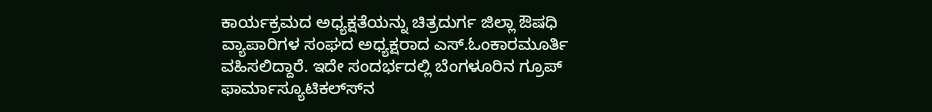ಕಾರ್ಯಕ್ರಮದ ಅಧ್ಯಕ್ಷತೆಯನ್ನು ಚಿತ್ರದುರ್ಗ ಜಿಲ್ಲಾ ಔಷಧಿ ವ್ಯಾಪಾರಿಗಳ ಸಂಘದ ಅಧ್ಯಕ್ಷರಾದ ಎಸ್.ಓಂಕಾರಮೂರ್ತಿ ವಹಿಸಲಿದ್ದಾರೆ. ಇದೇ ಸಂದರ್ಭದಲ್ಲಿ ಬೆಂಗಳೂರಿನ ಗ್ರೂಪ್ ಫಾರ್ಮಾಸ್ಯೂಟಿಕಲ್ಸ್‍ನ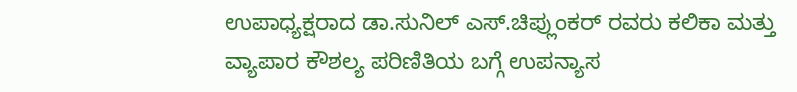ಉಪಾಧ್ಯಕ್ಷರಾದ ಡಾ.ಸುನಿಲ್ ಎಸ್.ಚಿಪ್ಲುಂಕರ್ ರವರು ಕಲಿಕಾ ಮತ್ತು ವ್ಯಾಪಾರ ಕೌಶಲ್ಯ ಪರಿಣಿತಿಯ ಬಗ್ಗೆ ಉಪನ್ಯಾಸ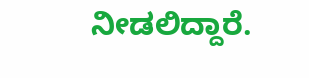ನೀಡಲಿದ್ದಾರೆ.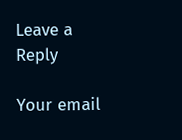Leave a Reply

Your email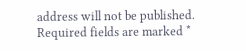address will not be published. Required fields are marked *